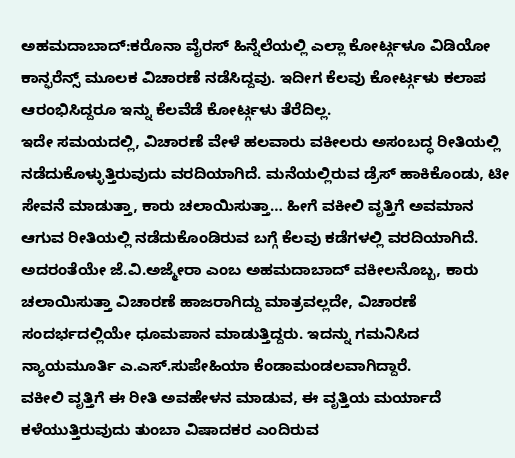ಅಹಮದಾಬಾದ್:ಕರೊನಾ ವೈರಸ್ ಹಿನ್ನೆಲೆಯಲ್ಲಿ ಎಲ್ಲಾ ಕೋರ್ಟ್ಗಳೂ ವಿಡಿಯೋ ಕಾನ್ಫರೆನ್ಸ್ ಮೂಲಕ ವಿಚಾರಣೆ ನಡೆಸಿದ್ದವು. ಇದೀಗ ಕೆಲವು ಕೋರ್ಟ್ಗಳು ಕಲಾಪ ಆರಂಭಿಸಿದ್ದರೂ ಇನ್ನು ಕೆಲವೆಡೆ ಕೋರ್ಟ್ಗಳು ತೆರೆದಿಲ್ಲ.
ಇದೇ ಸಮಯದಲ್ಲಿ, ವಿಚಾರಣೆ ವೇಳೆ ಹಲವಾರು ವಕೀಲರು ಅಸಂಬದ್ಧ ರೀತಿಯಲ್ಲಿ ನಡೆದುಕೊಳ್ಳುತ್ತಿರುವುದು ವರದಿಯಾಗಿದೆ. ಮನೆಯಲ್ಲಿರುವ ಡ್ರೆಸ್ ಹಾಕಿಕೊಂಡು, ಟೀ ಸೇವನೆ ಮಾಡುತ್ತಾ, ಕಾರು ಚಲಾಯಿಸುತ್ತಾ… ಹೀಗೆ ವಕೀಲಿ ವೃತ್ತಿಗೆ ಅವಮಾನ ಆಗುವ ರೀತಿಯಲ್ಲಿ ನಡೆದುಕೊಂಡಿರುವ ಬಗ್ಗೆ ಕೆಲವು ಕಡೆಗಳಲ್ಲಿ ವರದಿಯಾಗಿದೆ.
ಅದರಂತೆಯೇ ಜೆ.ವಿ.ಅಜ್ಮೇರಾ ಎಂಬ ಅಹಮದಾಬಾದ್ ವಕೀಲನೊಬ್ಬ, ಕಾರು ಚಲಾಯಿಸುತ್ತಾ ವಿಚಾರಣೆ ಹಾಜರಾಗಿದ್ದು ಮಾತ್ರವಲ್ಲದೇ, ವಿಚಾರಣೆ ಸಂದರ್ಭದಲ್ಲಿಯೇ ಧೂಮಪಾನ ಮಾಡುತ್ತಿದ್ದರು. ಇದನ್ನು ಗಮನಿಸಿದ ನ್ಯಾಯಮೂರ್ತಿ ಎ.ಎಸ್.ಸುಪೇಹಿಯಾ ಕೆಂಡಾಮಂಡಲವಾಗಿದ್ದಾರೆ.
ವಕೀಲಿ ವೃತ್ತಿಗೆ ಈ ರೀತಿ ಅವಹೇಳನ ಮಾಡುವ, ಈ ವೃತ್ತಿಯ ಮರ್ಯಾದೆ ಕಳೆಯುತ್ತಿರುವುದು ತುಂಬಾ ವಿಷಾದಕರ ಎಂದಿರುವ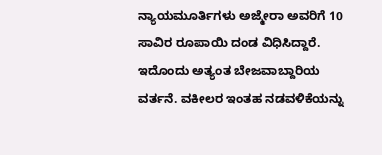ನ್ಯಾಯಮೂರ್ತಿಗಳು ಅಜ್ಮೇರಾ ಅವರಿಗೆ 10 ಸಾವಿರ ರೂಪಾಯಿ ದಂಡ ವಿಧಿಸಿದ್ದಾರೆ. ಇದೊಂದು ಅತ್ಯಂತ ಬೇಜವಾಬ್ದಾರಿಯ ವರ್ತನೆ. ವಕೀಲರ ಇಂತಹ ನಡವಳಿಕೆಯನ್ನು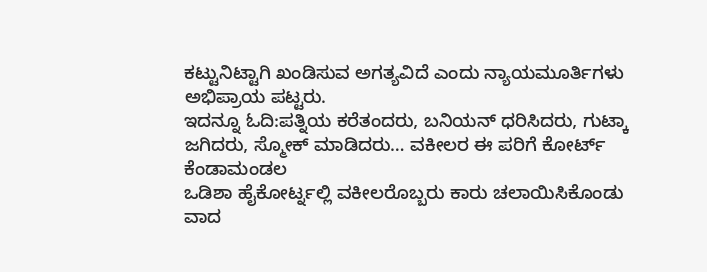ಕಟ್ಟುನಿಟ್ಟಾಗಿ ಖಂಡಿಸುವ ಅಗತ್ಯವಿದೆ ಎಂದು ನ್ಯಾಯಮೂರ್ತಿಗಳು ಅಭಿಪ್ರಾಯ ಪಟ್ಟರು.
ಇದನ್ನೂ ಓದಿ:ಪತ್ನಿಯ ಕರೆತಂದರು, ಬನಿಯನ್ ಧರಿಸಿದರು, ಗುಟ್ಕಾ ಜಗಿದರು, ಸ್ಮೋಕ್ ಮಾಡಿದರು… ವಕೀಲರ ಈ ಪರಿಗೆ ಕೋರ್ಟ್ ಕೆಂಡಾಮಂಡಲ
ಒಡಿಶಾ ಹೈಕೋರ್ಟ್ನಲ್ಲಿ ವಕೀಲರೊಬ್ಬರು ಕಾರು ಚಲಾಯಿಸಿಕೊಂಡು ವಾದ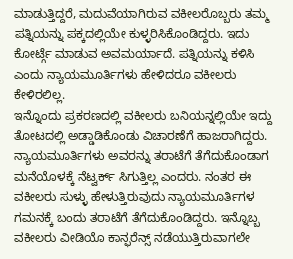ಮಾಡುತ್ತಿದ್ದರೆ, ಮದುವೆಯಾಗಿರುವ ವಕೀಲರೊಬ್ಬರು ತಮ್ಮ ಪತ್ನಿಯನ್ನು ಪಕ್ಕದಲ್ಲಿಯೇ ಕುಳ್ಳರಿಸಿಕೊಂಡಿದ್ದರು. ಇದು ಕೋರ್ಟ್ಗೆ ಮಾಡುವ ಅವಮರ್ಯಾದೆ. ಪತ್ನಿಯನ್ನು ಕಳಿಸಿ ಎಂದು ನ್ಯಾಯಮೂರ್ತಿಗಳು ಹೇಳಿದರೂ ವಕೀಲರು ಕೇಳಿರಲಿಲ್ಲ.
ಇನ್ನೊಂದು ಪ್ರಕರಣದಲ್ಲಿ ವಕೀಲರು ಬನಿಯನ್ನಲ್ಲಿಯೇ ಇದ್ದು ತೋಟದಲ್ಲಿ ಅಡ್ಡಾಡಿಕೊಂಡು ವಿಚಾರಣೆಗೆ ಹಾಜರಾಗಿದ್ದರು. ನ್ಯಾಯಮೂರ್ತಿಗಳು ಅವರನ್ನು ತರಾಟೆಗೆ ತೆಗೆದುಕೊಂಡಾಗ ಮನೆಯೊಳಕ್ಕೆ ನೆಟ್ವರ್ಕ್ ಸಿಗುತ್ತಿಲ್ಲ ಎಂದರು. ನಂತರ ಈ ವಕೀಲರು ಸುಳ್ಳು ಹೇಳುತ್ತಿರುವುದು ನ್ಯಾಯಮೂರ್ತಿಗಳ ಗಮನಕ್ಕೆ ಬಂದು ತರಾಟೆಗೆ ತೆಗೆದುಕೊಂಡಿದ್ದರು. ಇನ್ನೊಬ್ಬ ವಕೀಲರು ವೀಡಿಯೊ ಕಾನ್ಫರೆನ್ಸ್‌ ನಡೆಯುತ್ತಿರುವಾಗಲೇ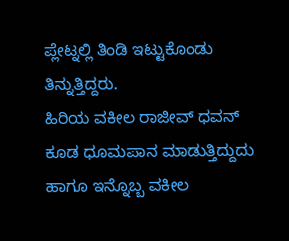ಪ್ಲೇಟ್ನಲ್ಲಿ ತಿಂಡಿ ಇಟ್ಟುಕೊಂಡು ತಿನ್ನುತ್ತಿದ್ದರು.
ಹಿರಿಯ ವಕೀಲ ರಾಜೀವ್ ಧವನ್ ಕೂಡ ಧೂಮಪಾನ ಮಾಡುತ್ತಿದ್ದುದು ಹಾಗೂ ಇನ್ನೊಬ್ಬ ವಕೀಲ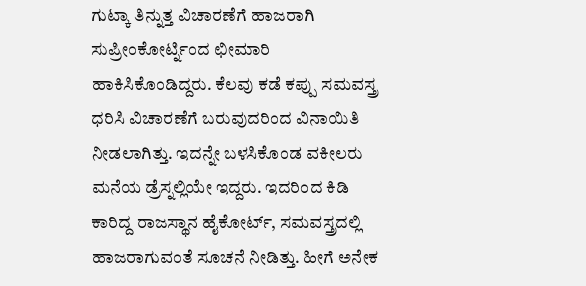ಗುಟ್ಕಾ ತಿನ್ನುತ್ತ ವಿಚಾರಣೆಗೆ ಹಾಜರಾಗಿ ಸುಪ್ರೀಂಕೋರ್ಟ್ನಿಂದ ಛೀಮಾರಿ ಹಾಕಿಸಿಕೊಂಡಿದ್ದರು. ಕೆಲವು ಕಡೆ ಕಪ್ಪು ಸಮವಸ್ತ್ರ ಧರಿಸಿ ವಿಚಾರಣೆಗೆ ಬರುವುದರಿಂದ ವಿನಾಯಿತಿ ನೀಡಲಾಗಿತ್ತು. ಇದನ್ನೇ ಬಳಸಿಕೊಂಡ ವಕೀಲರು ಮನೆಯ ಡ್ರೆಸ್ನಲ್ಲಿಯೇ ಇದ್ದರು. ಇದರಿಂದ ಕಿಡಿ ಕಾರಿದ್ದ ರಾಜಸ್ಥಾನ ಹೈಕೋರ್ಟ್, ಸಮವಸ್ತ್ರದಲ್ಲಿ ಹಾಜರಾಗುವಂತೆ ಸೂಚನೆ ನೀಡಿತ್ತು. ಹೀಗೆ ಅನೇಕ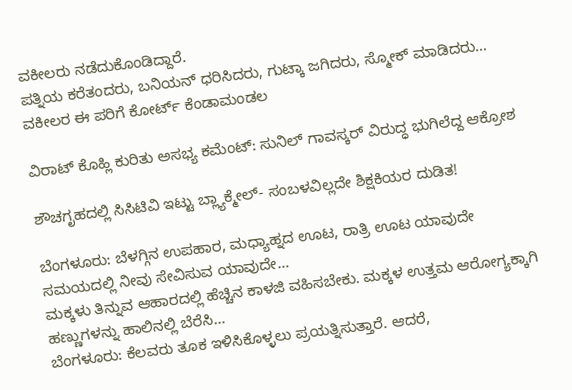ವಕೀಲರು ನಡೆದುಕೊಂಡಿದ್ದಾರೆ.
ಪತ್ನಿಯ ಕರೆತಂದರು, ಬನಿಯನ್ ಧರಿಸಿದರು, ಗುಟ್ಕಾ ಜಗಿದರು, ಸ್ಮೋಕ್ ಮಾಡಿದರು… ವಕೀಲರ ಈ ಪರಿಗೆ ಕೋರ್ಟ್ ಕೆಂಡಾಮಂಡಲ

ವಿರಾಟ್ ಕೊಹ್ಲಿ ಕುರಿತು ಅಸಭ್ಯ ಕಮೆಂಟ್: ಸುನಿಲ್ ಗಾವಸ್ಕರ್ ವಿರುದ್ಧ ಭುಗಿಲೆದ್ದ ಆಕ್ರೋಶ

ಶೌಚಗೃಹದಲ್ಲಿ ಸಿಸಿಟಿವಿ ಇಟ್ಟು ಬ್ಲ್ಯಾಕ್ಮೇಲ್- ಸಂಬಳವಿಲ್ಲದೇ ಶಿಕ್ಷಕಿಯರ ದುಡಿತ!

ಬೆಂಗಳೂರು: ಬೆಳಗ್ಗಿನ ಉಪಹಾರ, ಮಧ್ಯಾಹ್ನದ ಊಟ, ರಾತ್ರಿ ಊಟ ಯಾವುದೇ ಸಮಯದಲ್ಲಿ ನೀವು ಸೇವಿಸುವ ಯಾವುದೇ…
ಮಕ್ಕಳು ತಿನ್ನುವ ಆಹಾರದಲ್ಲಿ ಹೆಚ್ಚಿನ ಕಾಳಜಿ ವಹಿಸಬೇಕು. ಮಕ್ಕಳ ಉತ್ತಮ ಆರೋಗ್ಯಕ್ಕಾಗಿ ಹಣ್ಣುಗಳನ್ನು ಹಾಲಿನಲ್ಲಿ ಬೆರೆಸಿ…
ಬೆಂಗಳೂರು: ಕೆಲವರು ತೂಕ ಇಳಿಸಿಕೊಳ್ಳಲು ಪ್ರಯತ್ನಿಸುತ್ತಾರೆ. ಆದರೆ,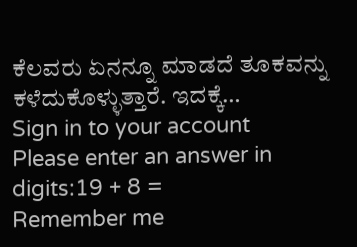ಕೆಲವರು ಏನನ್ನೂ ಮಾಡದೆ ತೂಕವನ್ನು ಕಳೆದುಕೊಳ್ಳುತ್ತಾರೆ. ಇದಕ್ಕೆ…
Sign in to your account
Please enter an answer in digits:19 + 8 =
Remember me